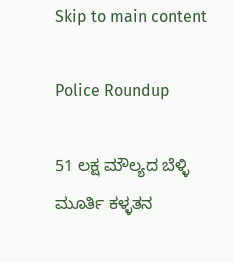Skip to main content

Police Roundup

51 ಲಕ್ಷ ಮೌಲ್ಯದ ಬೆಳ್ಳಿ ಮೂರ್ತಿ ಕಳ್ಳತನ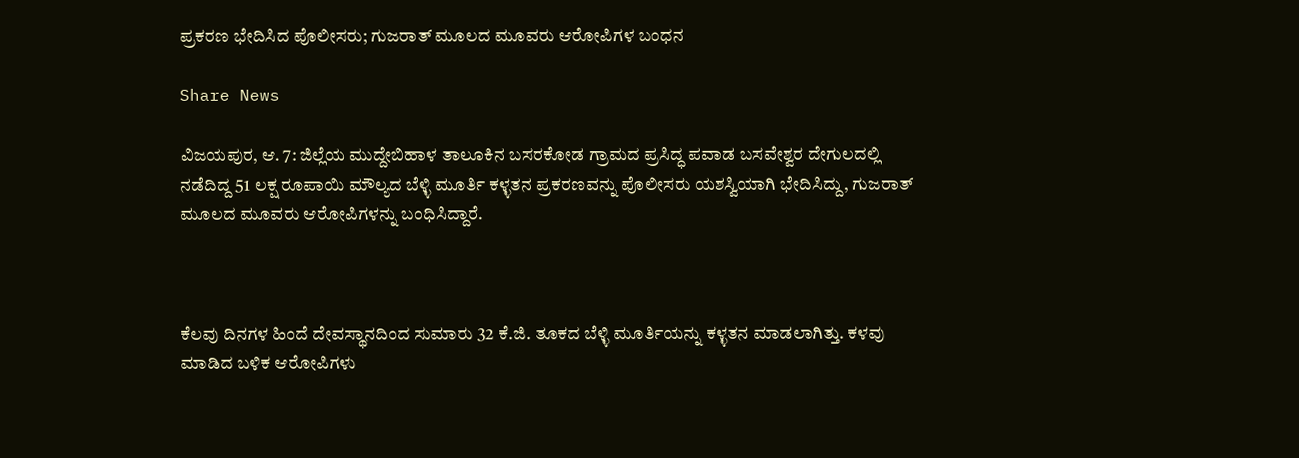ಪ್ರಕರಣ ಭೇದಿಸಿದ ಪೊಲೀಸರು; ಗುಜರಾತ್ ಮೂಲದ ಮೂವರು ಆರೋಪಿಗಳ ಬಂಧನ

Share News

ವಿಜಯಪುರ, ಆ. 7: ಜಿಲ್ಲೆಯ ಮುದ್ದೇಬಿಹಾಳ ತಾಲೂಕಿನ ಬಸರಕೋಡ ಗ್ರಾಮದ ಪ್ರಸಿದ್ಧ ಪವಾಡ ಬಸವೇಶ್ವರ ದೇಗುಲದಲ್ಲಿ ನಡೆದಿದ್ದ 51 ಲಕ್ಷ ರೂಪಾಯಿ ಮೌಲ್ಯದ ಬೆಳ್ಳಿ ಮೂರ್ತಿ ಕಳ್ಳತನ ಪ್ರಕರಣವನ್ನು ಪೊಲೀಸರು ಯಶಸ್ವಿಯಾಗಿ ಭೇದಿಸಿದ್ದು, ಗುಜರಾತ್ ಮೂಲದ ಮೂವರು ಆರೋಪಿಗಳನ್ನು ಬಂಧಿಸಿದ್ದಾರೆ.



ಕೆಲವು ದಿನಗಳ ಹಿಂದೆ ದೇವಸ್ಥಾನದಿಂದ ಸುಮಾರು 32 ಕೆ.ಜಿ. ತೂಕದ ಬೆಳ್ಳಿ ಮೂರ್ತಿಯನ್ನು ಕಳ್ಳತನ ಮಾಡಲಾಗಿತ್ತು. ಕಳವು ಮಾಡಿದ ಬಳಿಕ ಆರೋಪಿಗಳು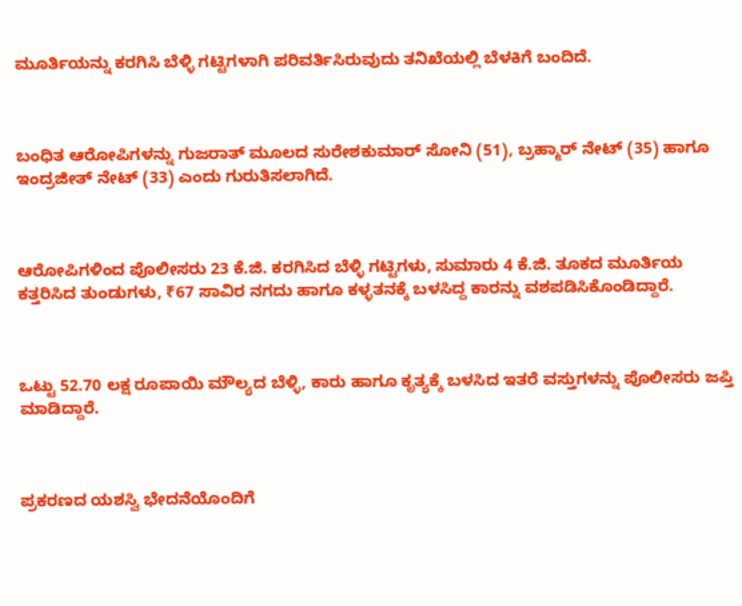ಮೂರ್ತಿಯನ್ನು ಕರಗಿಸಿ ಬೆಳ್ಳಿ ಗಟ್ಟಿಗಳಾಗಿ ಪರಿವರ್ತಿಸಿರುವುದು ತನಿಖೆಯಲ್ಲಿ ಬೆಳಕಿಗೆ ಬಂದಿದೆ.



ಬಂಧಿತ ಆರೋಪಿಗಳನ್ನು ಗುಜರಾತ್ ಮೂಲದ ಸುರೇಶಕುಮಾರ್ ಸೋನಿ (51), ಬ್ರಹ್ಮಾರ್ ನೇಟ್ (35) ಹಾಗೂ ಇಂದ್ರಜೀತ್ ನೇಟ್ (33) ಎಂದು ಗುರುತಿಸಲಾಗಿದೆ.



ಆರೋಪಿಗಳಿಂದ ಪೊಲೀಸರು 23 ಕೆ.ಜಿ. ಕರಗಿಸಿದ ಬೆಳ್ಳಿ ಗಟ್ಟಿಗಳು, ಸುಮಾರು 4 ಕೆ.ಜಿ. ತೂಕದ ಮೂರ್ತಿಯ ಕತ್ತರಿಸಿದ ತುಂಡುಗಳು, ₹67 ಸಾವಿರ ನಗದು ಹಾಗೂ ಕಳ್ಳತನಕ್ಕೆ ಬಳಸಿದ್ದ ಕಾರನ್ನು ವಶಪಡಿಸಿಕೊಂಡಿದ್ದಾರೆ.



ಒಟ್ಟು 52.70 ಲಕ್ಷ ರೂಪಾಯಿ ಮೌಲ್ಯದ ಬೆಳ್ಳಿ, ಕಾರು ಹಾಗೂ ಕೃತ್ಯಕ್ಕೆ ಬಳಸಿದ ಇತರೆ ವಸ್ತುಗಳನ್ನು ಪೊಲೀಸರು ಜಪ್ತಿ ಮಾಡಿದ್ದಾರೆ.



ಪ್ರಕರಣದ ಯಶಸ್ವಿ ಭೇದನೆಯೊಂದಿಗೆ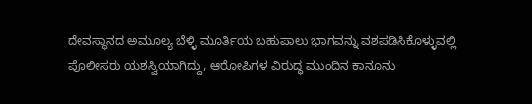ದೇವಸ್ಥಾನದ ಅಮೂಲ್ಯ ಬೆಳ್ಳಿ ಮೂರ್ತಿಯ ಬಹುಪಾಲು ಭಾಗವನ್ನು ವಶಪಡಿಸಿಕೊಳ್ಳುವಲ್ಲಿ ಪೊಲೀಸರು ಯಶಸ್ವಿಯಾಗಿದ್ದು, ಆರೋಪಿಗಳ ವಿರುದ್ಧ ಮುಂದಿನ ಕಾನೂನು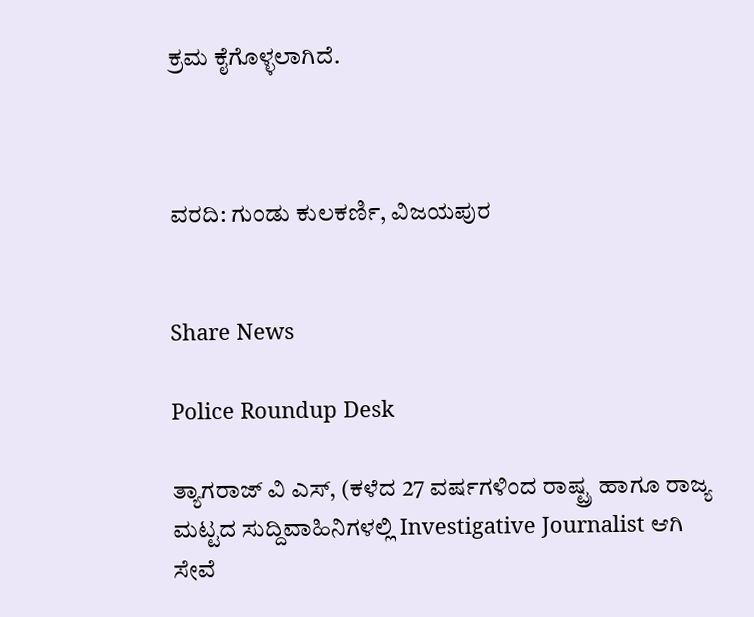ಕ್ರಮ ಕೈಗೊಳ್ಳಲಾಗಿದೆ.



ವರದಿ: ಗುಂಡು ಕುಲಕರ್ಣಿ, ವಿಜಯಪುರ


Share News

Police Roundup Desk

ತ್ಯಾಗರಾಜ್ ವಿ ಎಸ್, (ಕಳೆದ 27 ವರ್ಷಗಳಿಂದ ರಾಷ್ಟ್ರ ಹಾಗೂ ರಾಜ್ಯ ಮಟ್ಟದ ಸುದ್ದಿವಾಹಿನಿಗಳಲ್ಲಿ Investigative Journalist ಆಗಿ ಸೇವೆ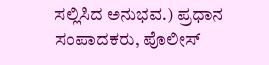ಸಲ್ಲಿಸಿದ ಅನುಭವ.) ಪ್ರಧಾನ ಸಂಪಾದಕರು, ಪೊಲೀಸ್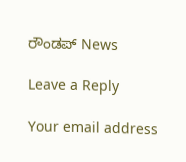ರೌಂಡಪ್ News

Leave a Reply

Your email address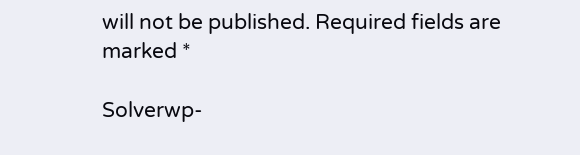will not be published. Required fields are marked *

Solverwp-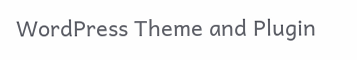WordPress Theme and Plugin